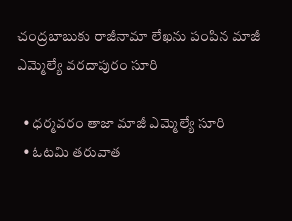చంద్రబాబుకు రాజీనామా లేఖను పంపిన మాజీ ఎమ్మెల్యే వరదాపురం సూరి

  • ధర్మవరం తాజా మాజీ ఎమ్మెల్యే సూరి
  • ఓటమి తరువాత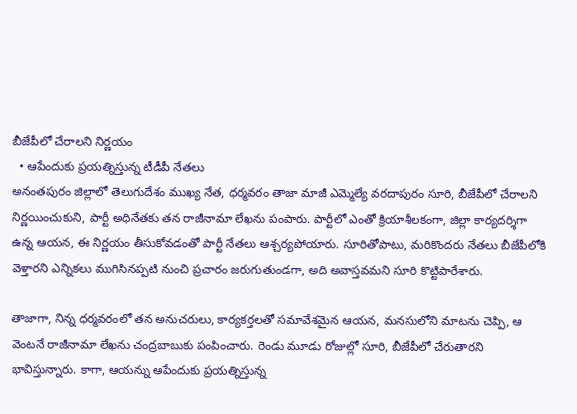బీజేపీలో చేరాలని నిర్ణయం
  • ఆపేందుకు ప్రయత్నిస్తున్న టీడీపీ నేతలు
అనంతపురం జిల్లాలో తెలుగుదేశం ముఖ్య నేత, ధర్మవరం తాజా మాజీ ఎమ్మెల్యే వరదాపురం సూరి, బీజేపీలో చేరాలని నిర్ణయించుకుని, పార్టీ అధినేతకు తన రాజీనామా లేఖను పంపారు. పార్టీలో ఎంతో క్రియాశీలకంగా, జిల్లా కార్యదర్శిగా ఉన్న ఆయన, ఈ నిర్ణయం తీసుకోవడంతో పార్టీ నేతలు ఆశ్చర్యపోయారు. సూరితోపాటు, మరికొందరు నేతలు బీజేపీలోకి వెళ్తారని ఎన్నికలు ముగిసినప్పటి నుంచి ప్రచారం జరుగుతుండగా, అది అవాస్తవమని సూరి కొట్టిపారేశారు.

తాజాగా, నిన్న ధర్మవరంలో తన అనుచరులు, కార్యకర్తలతో సమావేశమైన ఆయన, మనసులోని మాటను చెప్పి, ఆ వెంటనే రాజీనామా లేఖను చంద్రబాబుకు పంపించారు. రెండు మూడు రోజుల్లో సూరి, బీజేపీలో చేరుతారని భావిస్తున్నారు. కాగా, ఆయన్ను ఆపేందుకు ప్రయత్నిస్తున్న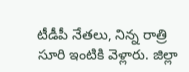టీడీపీ నేతలు, నిన్న రాత్రి సూరి ఇంటికి వెళ్లారు. జిల్లా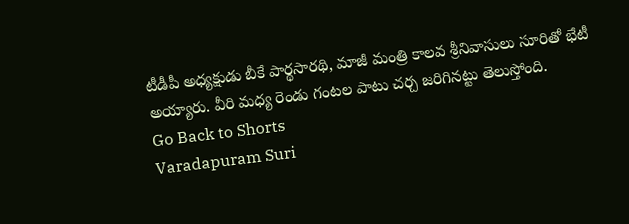టీడీపీ అధ్యక్షుడు బీకే పార్థసారథి, మాజీ మంత్రి కాలవ శ్రీనివాసులు సూరితో భేటీ అయ్యారు. వీరి మధ్య రెండు గంటల పాటు చర్చ జరిగినట్టు తెలుస్తోంది.
Go Back to Shorts
Varadapuram Suri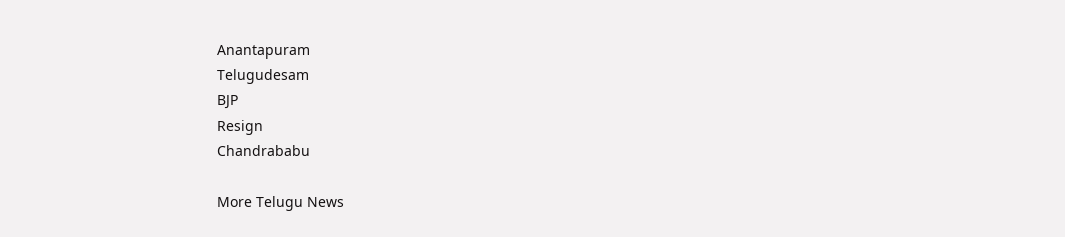Anantapuram
Telugudesam
BJP
Resign
Chandrababu

More Telugu News